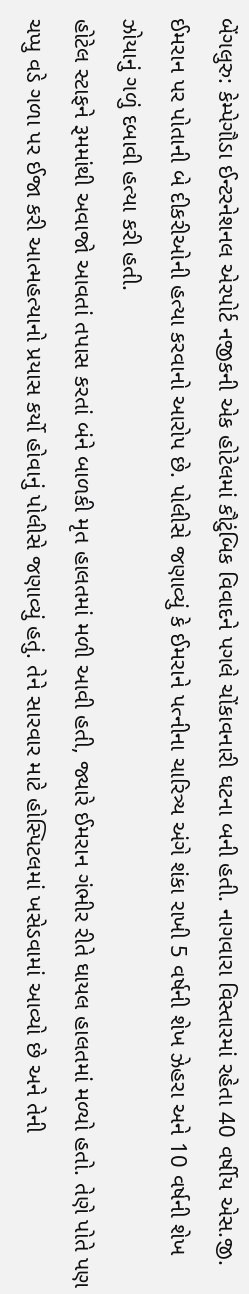બેંગલુરુ: કેમ્પેગૌડા ઈન્ટરનેશનલ એરપોર્ટ નજીકની એક હોટેલમાં કૌટુંબિક વિવાદને પગલે ચોંકાવનારી ઘટના બની હતી. નાગવારા વિસ્તારમાં રહેતા 40 વર્ષીય એસ.જી. ઈમરાન પર પોતાની બે દીકરીઓની હત્યા કરવાનો આરોપ છે. પોલીસે જણાવ્યું કે ઈમરાને પત્નીના ચારિત્ર્ય અંગે શંકા રાખી 5 વર્ષની શેખ ઝેહરા અને 10 વર્ષની શેખ ઝોયાનું ગળું દબાવી હત્યા કરી હતી.
હોટેલ સ્ટાફને રૂમમાંથી અવાજો આવતાં તપાસ કરતાં બંને બાળકી મૃત હાલતમાં મળી આવી હતી, જ્યારે ઈમરાન ગંભીર રીતે ઘાયલ હાલતમાં મળ્યો હતો. તેણે પોતે પણ ચપ્પુ વડે ગળા પર ઈજા કરી આત્મહત્યાનો પ્રયાસ કર્યો હોવાનું પોલીસે જણાવ્યું હતું. તેને સારવાર માટે હોસ્પિટલમાં ખસેડવામાં આવ્યો છે અને તેની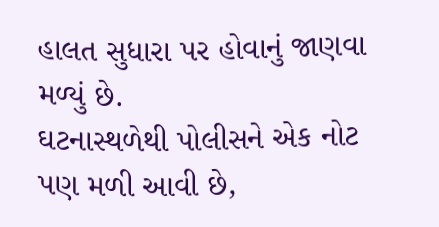હાલત સુધારા પર હોવાનું જાણવા મળ્યું છે.
ઘટનાસ્થળેથી પોલીસને એક નોટ પણ મળી આવી છે,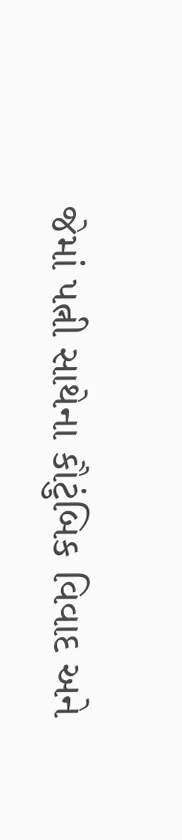જેમાં પત્ની સાથેના કૌટુંબિક વિવાદ અને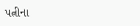પત્નીના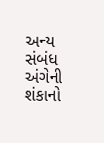અન્ય સંબંધ અંગેની શંકાનો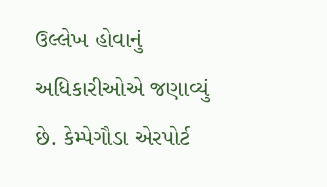ઉલ્લેખ હોવાનું અધિકારીઓએ જણાવ્યું છે. કેમ્પેગૌડા એરપોર્ટ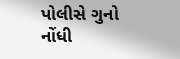પોલીસે ગુનો નોંધી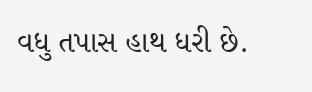વધુ તપાસ હાથ ધરી છે.